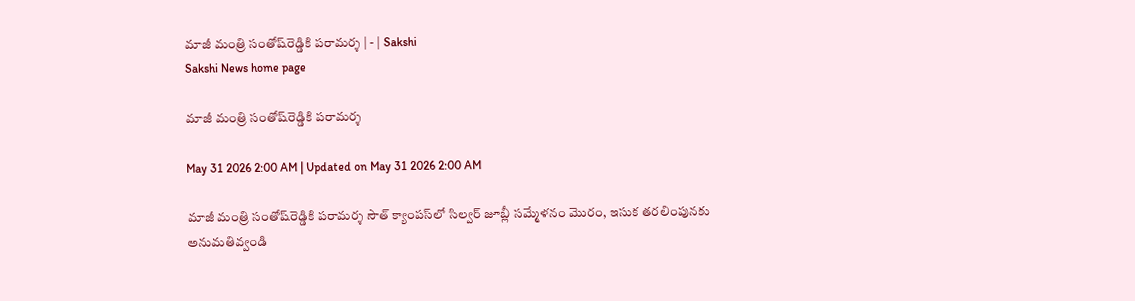మాజీ మంత్రి సంతోష్‌రెడ్డికి పరామర్శ | - | Sakshi
Sakshi News home page

మాజీ మంత్రి సంతోష్‌రెడ్డికి పరామర్శ

May 31 2026 2:00 AM | Updated on May 31 2026 2:00 AM

మాజీ మంత్రి సంతోష్‌రెడ్డికి పరామర్శ సౌత్‌ క్యాంపస్‌లో సిల్వర్‌ జూబ్లీ సమ్మేళనం మొరం, ఇసుక తరలింపునకు అనుమతివ్వండి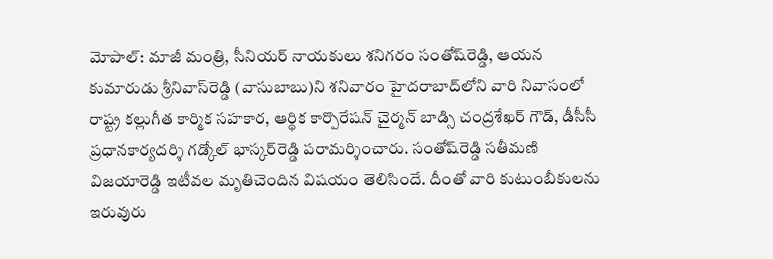మోపాల్‌: మాజీ మంత్రి, సీనియర్‌ నాయకులు శనిగరం సంతోష్‌రెడ్డి, ఆయన కుమారుడు శ్రీనివాస్‌రెడ్డి (వాసుబాబు)ని శనివారం హైదరాబాద్‌లోని వారి నివాసంలో రాష్ట్ర కల్లుగీత కార్మిక సహకార, ఆర్థిక కార్పొరేషన్‌ చైర్మన్‌ బాడ్సి చంద్రశేఖర్‌ గౌడ్‌, డీసీసీ ప్రధానకార్యదర్శి గడ్కోల్‌ భాస్కర్‌రెడ్డి పరామర్శించారు. సంతోష్‌రెడ్డి సతీమణి విజయారెడ్డి ఇటీవల మృతిచెందిన విషయం తెలిసిందే. దీంతో వారి కుటుంబీకులను ఇరువురు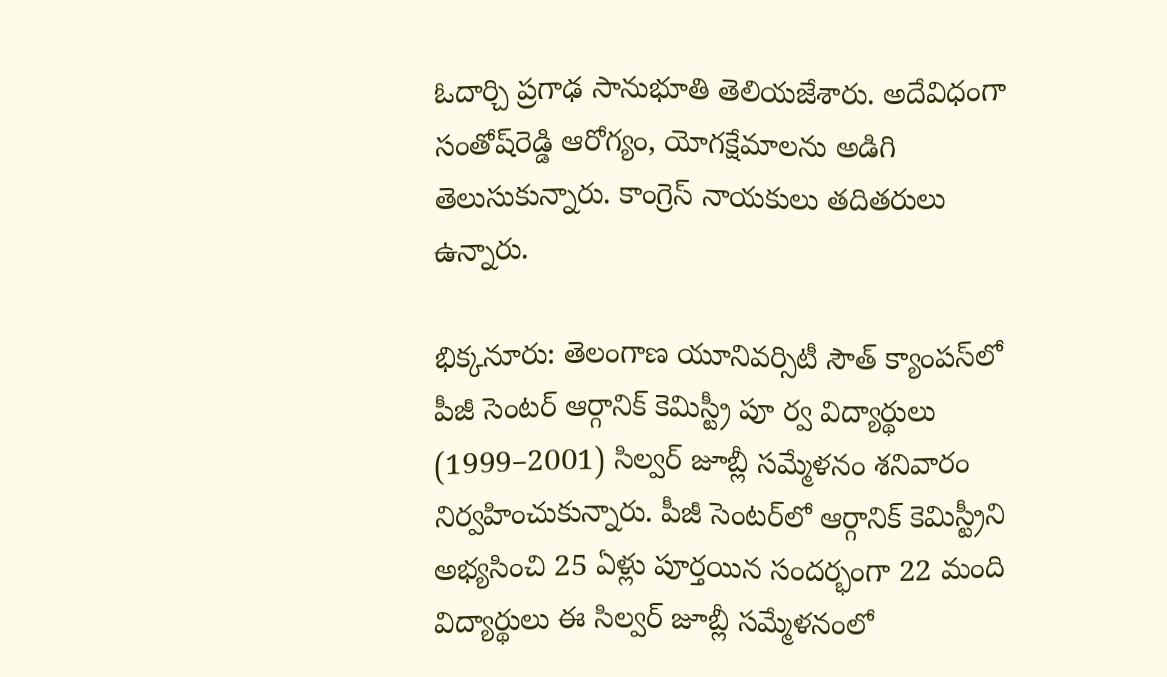ఓదార్చి ప్రగాఢ సానుభూతి తెలియజేశారు. అదేవిధంగా సంతోష్‌రెడ్డి ఆరోగ్యం, యోగక్షేమాలను అడిగి తెలుసుకున్నారు. కాంగ్రెస్‌ నాయకులు తదితరులు ఉన్నారు.

భిక్కనూరు: తెలంగాణ యూనివర్సిటీ సౌత్‌ క్యాంపస్‌లో పీజీ సెంటర్‌ ఆర్గానిక్‌ కెమిస్ట్రీ పూ ర్వ విద్యార్థులు (1999–2001) సిల్వర్‌ జూబ్లీ సమ్మేళనం శనివారం నిర్వహించుకున్నారు. పీజీ సెంటర్‌లో ఆర్గానిక్‌ కెమిస్ట్రీని అభ్యసించి 25 ఏళ్లు పూర్తయిన సందర్భంగా 22 మంది విద్యార్థులు ఈ సిల్వర్‌ జూబ్లీ సమ్మేళనంలో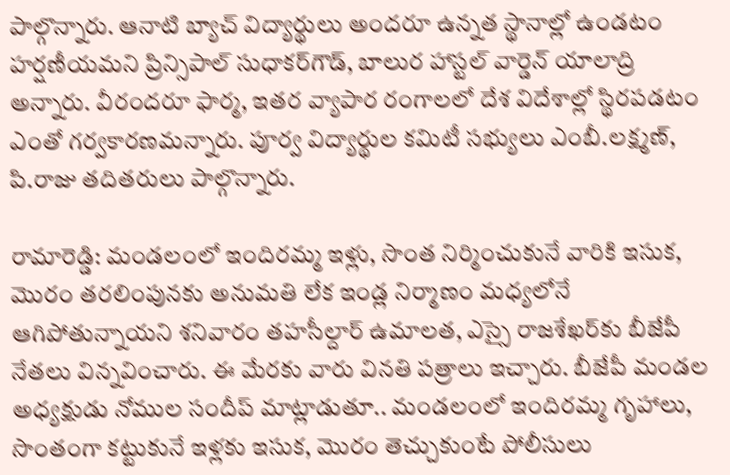పాల్గొన్నారు. ఆనాటి బ్యాచ్‌ విద్యార్థులు అందరూ ఉన్నత స్థానాల్లో ఉండటం హర్షణీయమని ప్రిన్సిపాల్‌ సుధాకర్‌గౌడ్‌, బాలుర హాస్టల్‌ వార్డెన్‌ యాలాద్రి అన్నారు. వీరందరూ ఫార్మ, ఇతర వ్యాపార రంగాలలో దేశ విదేశాల్లో స్థిరపడటం ఎంతో గర్వకారణమన్నారు. పూర్వ విద్యార్థుల కమిటీ సభ్యులు ఎంబీ.లక్ష్మణ్‌, పి.రాజు తదితరులు పాల్గొన్నారు.

రామారెడ్డి: మండలంలో ఇందిరమ్మ ఇళ్లు, సొంత నిర్మించుకునే వారికి ఇసుక, మొరం తరలింపునకు అనుమతి లేక ఇండ్ల నిర్మాణం మధ్యలోనే ఆగిపోతున్నాయని శనివారం తహసీల్దార్‌ ఉమాలత, ఎస్సై రాజశేఖర్‌కు బీజేపీ నేతలు విన్నవించారు. ఈ మేరకు వారు వినతి పత్రాలు ఇచ్చారు. బీజేపీ మండల అధ్యక్షుడు నోముల సందీప్‌ మాట్లాడుతూ.. మండలంలో ఇందిరమ్మ గృహాలు, సొంతంగా కట్టుకునే ఇళ్లకు ఇసుక, మొరం తెచ్చుకుంటే పోలీసులు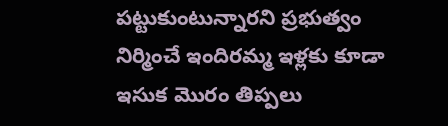పట్టుకుంటున్నారని ప్రభుత్వం నిర్మించే ఇందిరమ్మ ఇళ్లకు కూడా ఇసుక మొరం తిప్పలు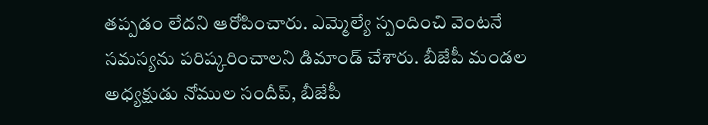తప్పడం లేదని ఆరోపించారు. ఎమ్మెల్యే స్పందించి వెంటనే సమస్యను పరిష్కరించాలని డిమాండ్‌ చేశారు. బీజేపీ మండల అధ్యక్షుడు నోముల సందీప్‌, బీజేపీ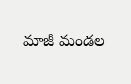మాజీ మండల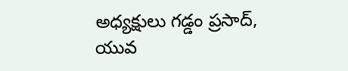అధ్యక్షులు గడ్డం ప్రసాద్‌, యువ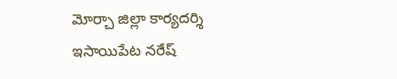మోర్చా జిల్లా కార్యదర్శి ఇసాయిపేట నరేష్‌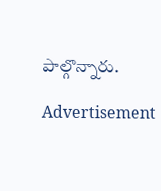పాల్గొన్నారు.

Advertisement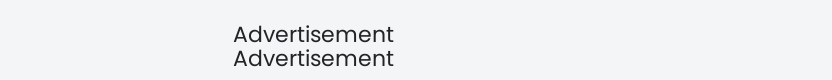Advertisement
Advertisement